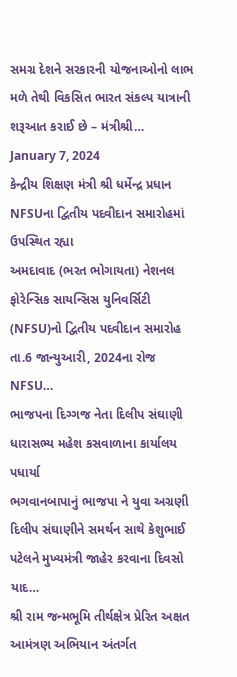સમગ્ર દેશને સરકારની યોજનાઓનો લાભ મળે તેથી વિકસિત ભારત સંકલ્પ યાત્રાની શરૂઆત કરાઈ છે – મંત્રીશ્રી…
January 7, 2024
કેન્દ્રીય શિક્ષણ મંત્રી શ્રી ધર્મેન્દ્ર પ્રધાન NFSUના દ્વિતીય પદવીદાન સમારોહમાં ઉપસ્થિત રહ્યા
અમદાવાદ (ભરત ભોગાયતા) નેશનલ ફોરેન્સિક સાયન્સિસ યુનિવર્સિટી (NFSU)નો દ્વિતીય પદવીદાન સમારોહ તા.6 જાન્યુઆરી, 2024ના રોજ NFSU…
ભાજપના દિગ્ગજ નેતા દિલીપ સંઘાણી ધારાસભ્ય મહેશ કસવાળાના કાર્યાલય પધાર્યા
ભગવાનબાપાનું ભાજપા ને યુવા અગ્રણી દિલીપ સંઘાણીને સમર્થન સાથે કેશુભાઈ પટેલને મુખ્યમંત્રી જાહેર કરવાના દિવસો યાદ…
શ્રી રામ જન્મભૂમિ તીર્થક્ષેત્ર પ્રેરિત અક્ષત આમંત્રણ અભિયાન અંતર્ગત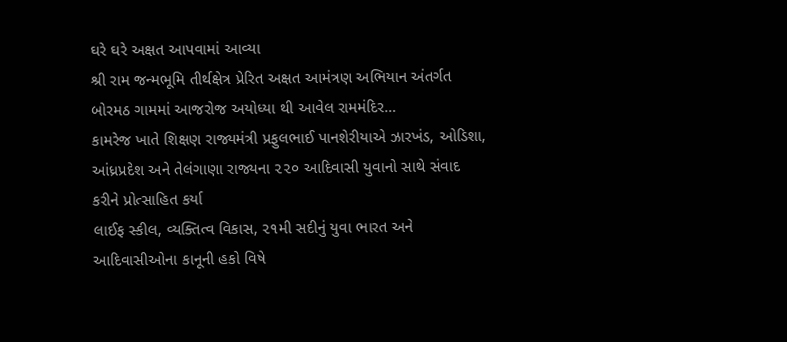ઘરે ઘરે અક્ષત આપવામાં આવ્યા
શ્રી રામ જન્મભૂમિ તીર્થક્ષેત્ર પ્રેરિત અક્ષત આમંત્રણ અભિયાન અંતર્ગત બોરમઠ ગામમાં આજરોજ અયોધ્યા થી આવેલ રામમંદિર…
કામરેજ ખાતે શિક્ષણ રાજ્યમંત્રી પ્રફુલભાઈ પાનશેરીયાએ ઝારખંડ, ઓડિશા, આંધ્રપ્રદેશ અને તેલંગાણા રાજ્યના ૨૨૦ આદિવાસી યુવાનો સાથે સંવાદ કરીને પ્રોત્સાહિત કર્યા
લાઈફ સ્કીલ, વ્યક્તિત્વ વિકાસ, ૨૧મી સદીનું યુવા ભારત અને આદિવાસીઓના કાનૂની હકો વિષે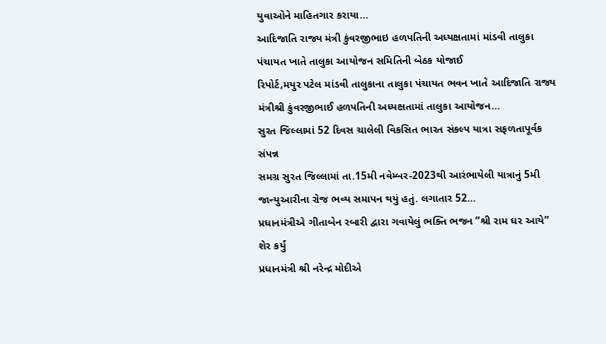યુવાઓને માહિતગાર કરાયા…
આદિજાતિ રાજ્ય મંત્રી કુંવરજીભાઇ હળપતિની અધ્યક્ષતામાં માંડવી તાલુકા પંચાયત ખાતે તાલુકા આયોજન સમિતિની બેઠક યોજાઈ
રિપોર્ટ,મયુર પટેલ માંડવી તાલુકાના તાલુકા પંચાયત ભવન ખાતે આદિજાતિ રાજ્ય મંત્રીશ્રી કુંવરજીભાઈ હળપતિની અધ્યક્ષતામાં તાલુકા આયોજન…
સુરત જિલ્લામાં 52 દિવસ ચાલેલી વિકસિત ભારત સંકલ્પ યાત્રા સફળતાપૂર્વક સંપન્ન
સમગ્ર સુરત જિલ્લામાં તા.15મી નવેમ્બર-2023થી આરંભાયેલી યાત્રાનું 5મી જાન્યુઆરીના રોજ ભવ્ય સમાપન થયું હતું. લગાતાર 52…
પ્રધાનમંત્રીએ ગીતાબેન રબારી દ્વારા ગવાયેલું ભક્તિ ભજન ”શ્રી રામ ઘર આયે” શેર કર્યું
પ્રધાનમંત્રી શ્રી નરેન્દ્ર મોદીએ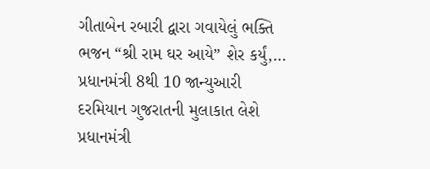ગીતાબેન રબારી દ્વારા ગવાયેલું ભક્તિ ભજન “શ્રી રામ ઘર આયે” શેર કર્યું,…
પ્રધાનમંત્રી 8થી 10 જાન્યુઆરી દરમિયાન ગુજરાતની મુલાકાત લેશે
પ્રધાનમંત્રી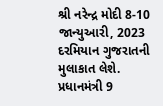શ્રી નરેન્દ્ર મોદી 8-10 જાન્યુઆરી, 2023 દરમિયાન ગુજરાતની મુલાકાત લેશે. પ્રધાનમંત્રી 9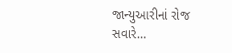જાન્યુઆરીનાં રોજ સવારે…